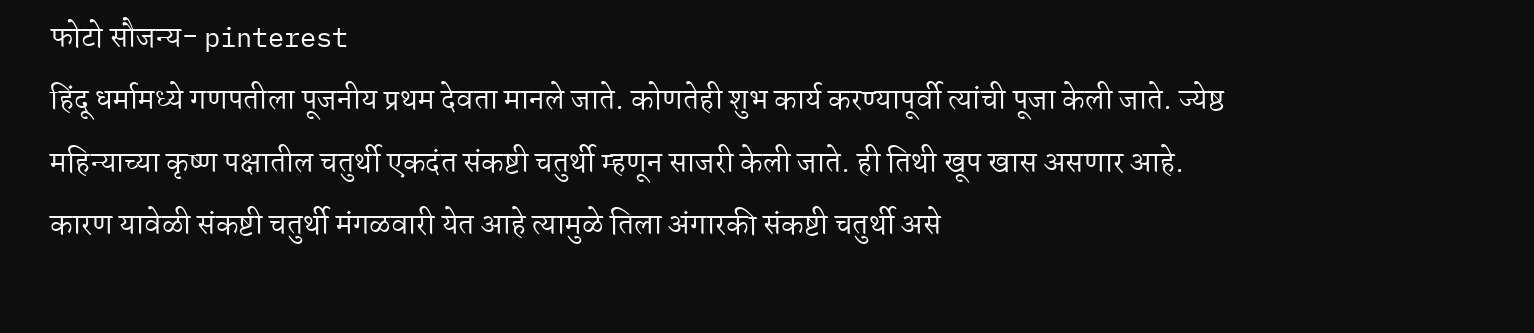फोटो सौजन्य- pinterest
हिंदू धर्मामध्ये गणपतीला पूजनीय प्रथम देवता मानले जाते. कोणतेही शुभ कार्य करण्यापूर्वी त्यांची पूजा केली जाते. ज्येष्ठ महिन्याच्या कृष्ण पक्षातील चतुर्थी एकदंत संकष्टी चतुर्थी म्हणून साजरी केली जाते. ही तिथी खूप खास असणार आहे. कारण यावेळी संकष्टी चतुर्थी मंगळवारी येत आहे त्यामुळे तिला अंगारकी संकष्टी चतुर्थी असे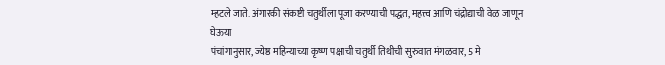म्हटले जाते. अंगारकी संकष्टी चतुर्थीला पूजा करण्याची पद्धत, महत्त्व आणि चंद्रोद्याची वेळ जाणून घेऊया
पंचांगानुसार, ज्येष्ठ महिन्याच्या कृष्ण पक्षाची चतुर्थी तिथीची सुरुवात मंगळवार, 5 मे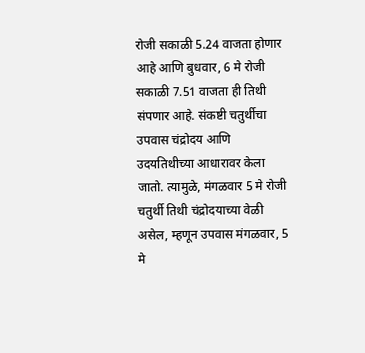रोजी सकाळी 5.24 वाजता होणार आहे आणि बुधवार, 6 मे रोजी सकाळी 7.51 वाजता ही तिथी संपणार आहे. संकष्टी चतुर्थीचा उपवास चंद्रोदय आणि उदयतिथीच्या आधारावर केला जातो. त्यामुळे, मंगळवार 5 मे रोजी चतुर्थी तिथी चंद्रोदयाच्या वेळी असेल, म्हणून उपवास मंगळवार, 5 मे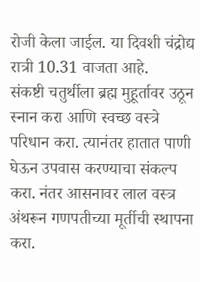रोजी केला जाईल. या दिवशी चंद्रोद्य रात्री 10.31 वाजता आहे.
संकष्टी चतुर्थीला ब्रह्म मुहूर्तावर उठून स्नान करा आणि स्वच्छ वस्त्रे परिधान करा. त्यानंतर हातात पाणी घेऊन उपवास करण्याचा संकल्प करा. नंतर आसनावर लाल वस्त्र अंथरून गणपतीच्या मूर्तीची स्थापना करा.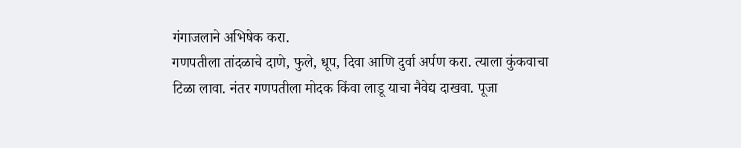गंगाजलाने अभिषेक करा.
गणपतीला तांदळाचे दाणे, फुले, धूप, दिवा आणि दुर्वा अर्पण करा. त्याला कुंकवाचा टिळा लावा. नंतर गणपतीला मोदक किंवा लाडू याचा नैवेद्य दाखवा. पूजा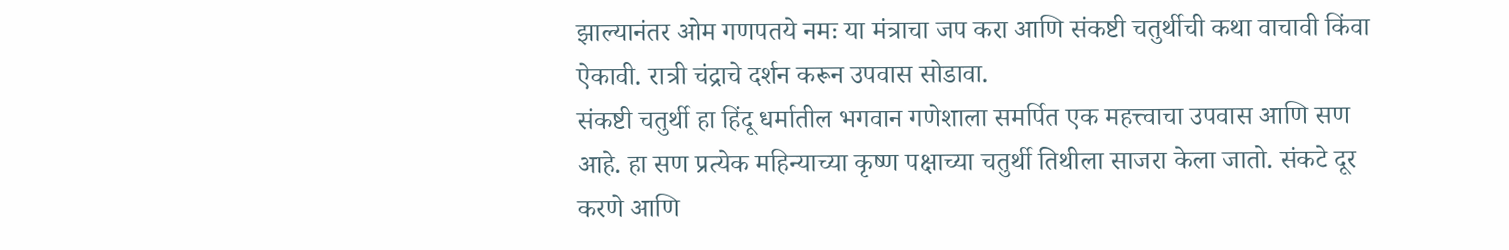झाल्यानंतर ओम गणपतये नमः या मंत्राचा जप करा आणि संकष्टी चतुर्थीची कथा वाचावी किंवा ऐकावी. रात्री चंद्राचे दर्शन करून उपवास सोडावा.
संकष्टी चतुर्थी हा हिंदू धर्मातील भगवान गणेशाला समर्पित एक महत्त्वाचा उपवास आणि सण आहे. हा सण प्रत्येक महिन्याच्या कृष्ण पक्षाच्या चतुर्थी तिथीला साजरा केला जातो. संकटे दूर करणे आणि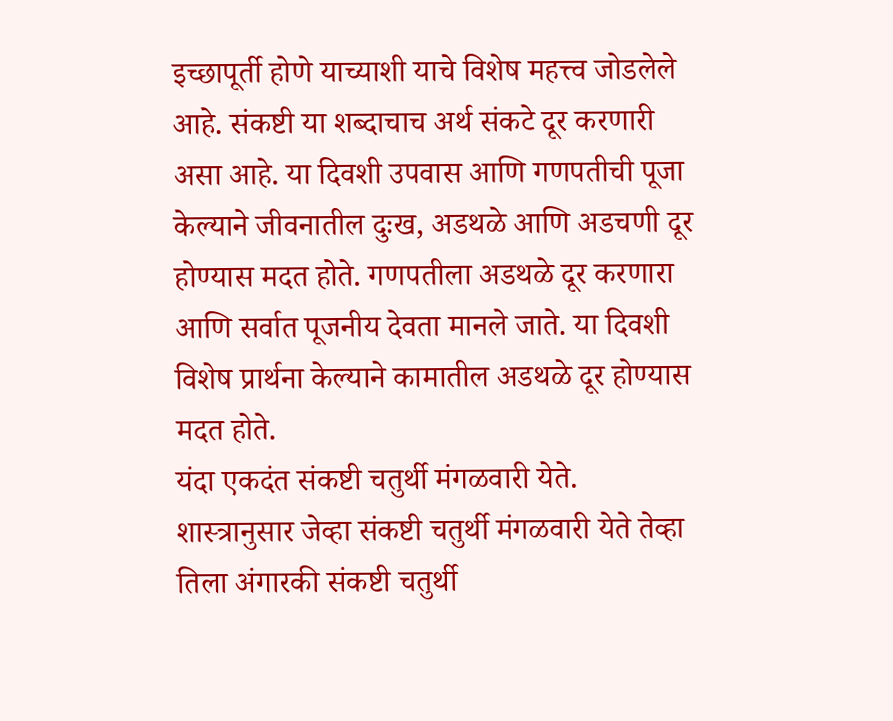इच्छापूर्ती होणे याच्याशी याचे विशेष महत्त्व जोडलेले आहे. संकष्टी या शब्दाचाच अर्थ संकटे दूर करणारी असा आहे. या दिवशी उपवास आणि गणपतीची पूजा केल्याने जीवनातील दुःख, अडथळे आणि अडचणी दूर होण्यास मदत होते. गणपतीला अडथळे दूर करणारा आणि सर्वात पूजनीय देवता मानले जाते. या दिवशी विशेष प्रार्थना केल्याने कामातील अडथळे दूर होण्यास मदत होते.
यंदा एकदंत संकष्टी चतुर्थी मंगळवारी येते. शास्त्रानुसार जेव्हा संकष्टी चतुर्थी मंगळवारी येते तेव्हा तिला अंगारकी संकष्टी चतुर्थी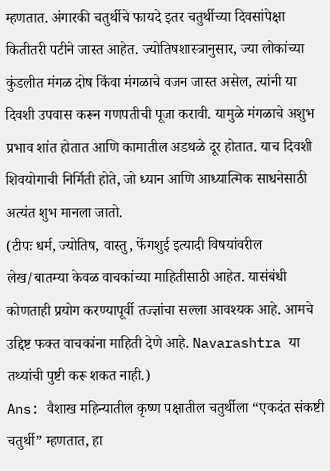म्हणतात. अंगारकी चतुर्थीचे फायदे इतर चतुर्थीच्या दिवसांपेक्षा कितीतरी पटीने जास्त आहेत. ज्योतिषशास्त्रानुसार, ज्या लोकांच्या कुंडलीत मंगळ दोष किंवा मंगळाचे वजन जास्त असेल, त्यांनी या दिवशी उपवास करून गणपतीची पूजा करावी. यामुळे मंगळाचे अशुभ प्रभाव शांत होतात आणि कामातील अडथळे दूर होतात. याच दिवशी शिवयोगाची निर्मिती होते, जो ध्यान आणि आध्यात्मिक साधनेसाठी अत्यंत शुभ मानला जातो.
(टीपः धर्म, ज्योतिष, वास्तु, फेंगशुई इत्यादी विषयांवरील लेख/बातम्या केवळ वाचकांच्या माहितीसाठी आहेत. यासंबंधी कोणताही प्रयोग करण्यापूर्वी तज्ज्ञांचा सल्ला आवश्यक आहे. आमचे उद्दिष्ट फक्त वाचकांना माहिती देणे आहे. Navarashtra या तथ्यांची पुष्टी करू शकत नाही.)
Ans: वैशाख महिन्यातील कृष्ण पक्षातील चतुर्थीला “एकदंत संकष्टी चतुर्थी” म्हणतात, हा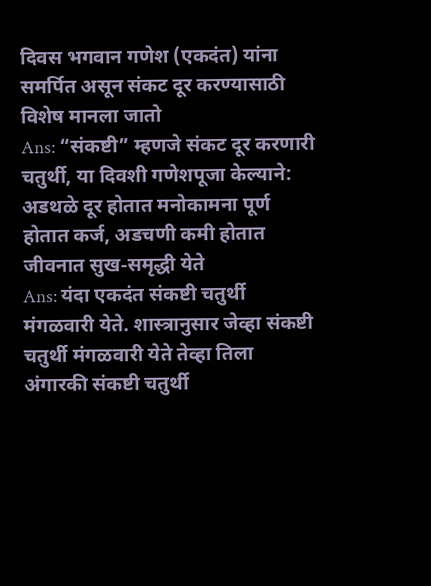दिवस भगवान गणेश (एकदंत) यांना समर्पित असून संकट दूर करण्यासाठी विशेष मानला जातो
Ans: “संकष्टी” म्हणजे संकट दूर करणारी चतुर्थी, या दिवशी गणेशपूजा केल्याने: अडथळे दूर होतात मनोकामना पूर्ण होतात कर्ज, अडचणी कमी होतात जीवनात सुख-समृद्धी येते
Ans: यंदा एकदंत संकष्टी चतुर्थी मंगळवारी येते. शास्त्रानुसार जेव्हा संकष्टी चतुर्थी मंगळवारी येते तेव्हा तिला अंगारकी संकष्टी चतुर्थी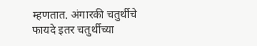म्हणतात. अंगारकी चतुर्थीचे फायदे इतर चतुर्थीच्या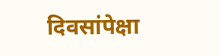दिवसांपेक्षा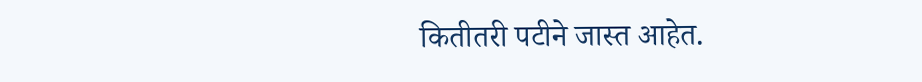कितीतरी पटीने जास्त आहेत.